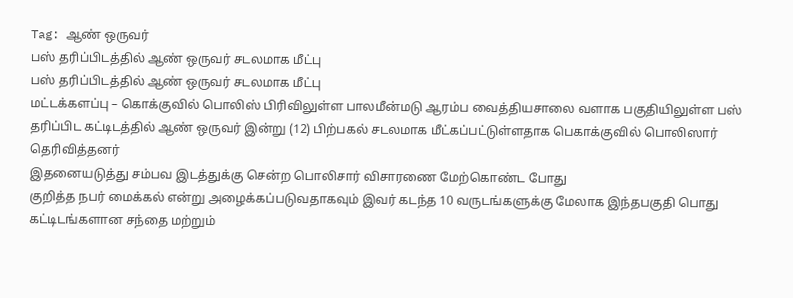Tag: ஆண் ஒருவர்
பஸ் தரிப்பிடத்தில் ஆண் ஒருவர் சடலமாக மீட்பு
பஸ் தரிப்பிடத்தில் ஆண் ஒருவர் சடலமாக மீட்பு
மட்டக்களப்பு – கொக்குவில் பொலிஸ் பிரிவிலுள்ள பாலமீன்மடு ஆரம்ப வைத்தியசாலை வளாக பகுதியிலுள்ள பஸ் தரிப்பிட கட்டிடத்தில் ஆண் ஒருவர் இன்று (12) பிற்பகல் சடலமாக மீட்கப்பட்டுள்ளதாக பெகாக்குவில் பொலிஸார் தெரிவித்தனர்
இதனையடுத்து சம்பவ இடத்துக்கு சென்ற பொலிசார் விசாரணை மேற்கொண்ட போது
குறித்த நபர் மைக்கல் என்று அழைக்கப்படுவதாகவும் இவர் கடந்த 10 வருடங்களுக்கு மேலாக இந்தபகுதி பொது கட்டிடங்களான சந்தை மற்றும்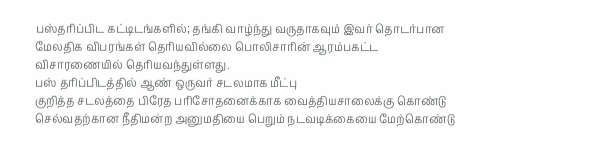பஸ்தரிப்பிட கட்டிடங்களில்; தங்கி வாழ்ந்து வருதாகவும் இவர் தொடர்பான மேலதிக விபரங்கள் தெரியவில்லை பொலிசாரின் ஆரம்பகட்ட விசாரணையில் தெரியவந்துள்ளது.
பஸ் தரிப்பிடத்தில் ஆண் ஒருவர் சடலமாக மீட்பு
குறித்த சடலத்தை பிரேத பரிசோதனைக்காக வைத்தியசாலைக்கு கொண்டு செல்வதற்கான நீதிமன்ற அனுமதியை பெறும் நடவடிக்கையை மேற்கொண்டு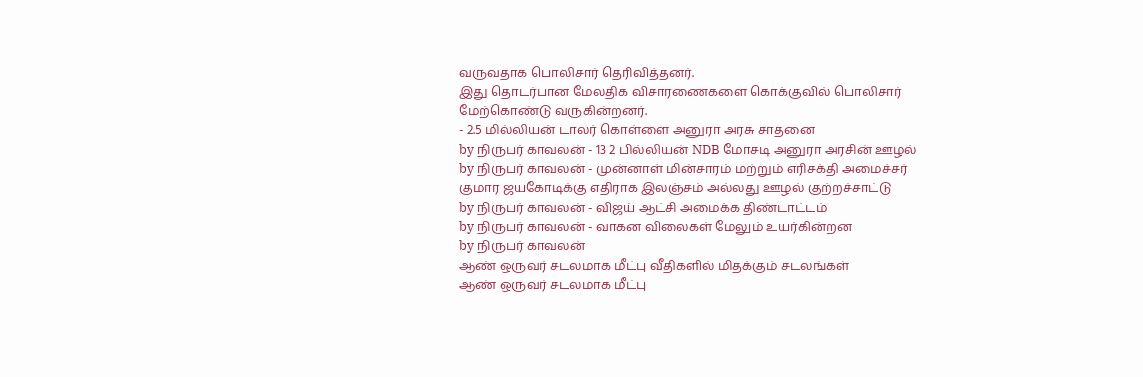வருவதாக பொலிசார் தெரிவித்தனர்.
இது தொடர்பான மேலதிக விசாரணைகளை கொக்குவில் பொலிசார் மேற்கொண்டு வருகின்றனர்.
- 2.5 மில்லியன் டாலர் கொள்ளை அனுரா அரசு சாதனை
by நிருபர் காவலன் - 13 2 பில்லியன் NDB மோசடி அனுரா அரசின் ஊழல்
by நிருபர் காவலன் - முன்னாள் மின்சாரம் மற்றும் எரிசக்தி அமைச்சர் குமார ஜயகோடிக்கு எதிராக இலஞ்சம் அல்லது ஊழல் குற்றச்சாட்டு
by நிருபர் காவலன் - விஜய் ஆட்சி அமைக்க திண்டாட்டம்
by நிருபர் காவலன் - வாகன விலைகள் மேலும் உயர்கின்றன
by நிருபர் காவலன்
ஆண் ஒருவர் சடலமாக மீட்பு வீதிகளில் மிதக்கும் சடலங்கள்
ஆண் ஒருவர் சடலமாக மீட்பு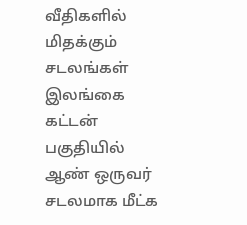வீதிகளில் மிதக்கும் சடலங்கள்
இலங்கை கட்டன் பகுதியில் ஆண் ஒருவர் சடலமாக மீட்க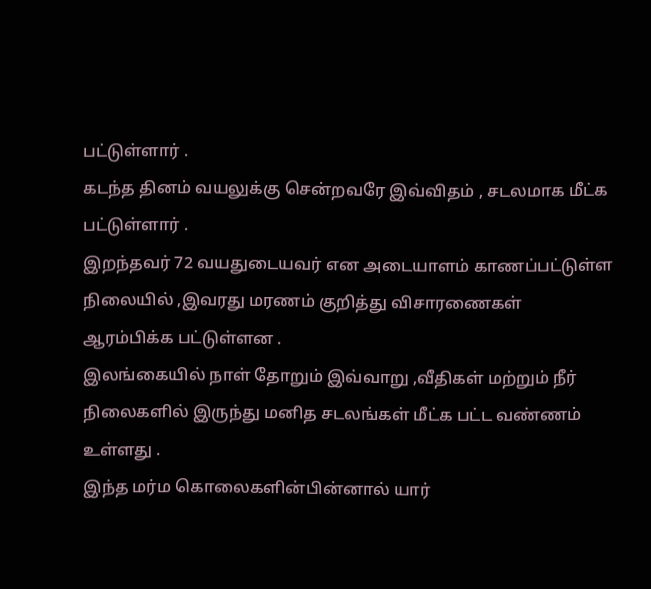பட்டுள்ளார் .
கடந்த தினம் வயலுக்கு சென்றவரே இவ்விதம் , சடலமாக மீட்க பட்டுள்ளார் .
இறந்தவர் 72 வயதுடையவர் என அடையாளம் காணப்பட்டுள்ள நிலையில் ,இவரது மரணம் குறித்து விசாரணைகள் ஆரம்பிக்க பட்டுள்ளன .
இலங்கையில் நாள் தோறும் இவ்வாறு ,வீதிகள் மற்றும் நீர் நிலைகளில் இருந்து மனித சடலங்கள் மீட்க பட்ட வண்ணம் உள்ளது .
இந்த மர்ம கொலைகளின்பின்னால் யார்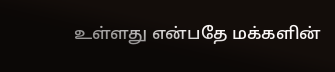உள்ளது என்பதே மக்களின்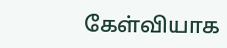கேள்வியாக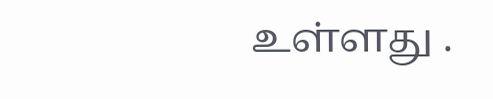உள்ளது .